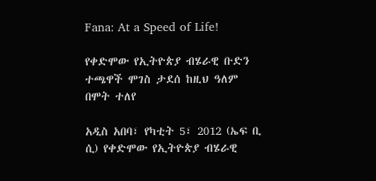Fana: At a Speed of Life!

የቀድሞው የኢትዮጵያ ብሄራዊ ቡድን ተጫዋች ሞገስ ታደሰ ከዚህ ዓለም በሞት ተለየ

አዲስ አበባ፣ የካቲት 5፣ 2012 (ኤፍ ቢ ሲ) የቀድሞው የኢትዮጵያ ብሄራዊ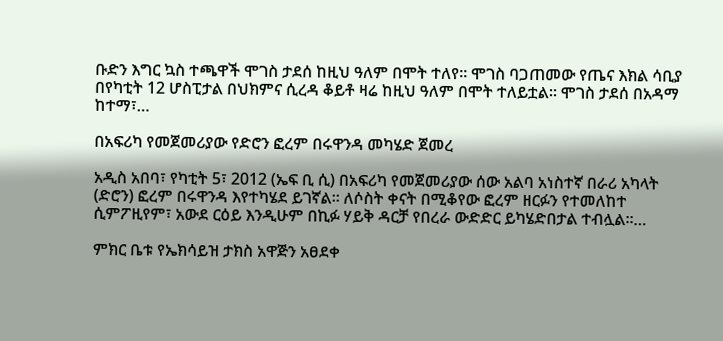ቡድን እግር ኳስ ተጫዋች ሞገስ ታደሰ ከዚህ ዓለም በሞት ተለየ። ሞገስ ባጋጠመው የጤና እክል ሳቢያ በየካቲት 12 ሆስፒታል በህክምና ሲረዳ ቆይቶ ዛሬ ከዚህ ዓለም በሞት ተለይቷል። ሞገስ ታደሰ በአዳማ ከተማ፣…

በአፍሪካ የመጀመሪያው የድሮን ፎረም በሩዋንዳ መካሄድ ጀመረ

አዲስ አበባ፣ የካቲት 5፣ 2012 (ኤፍ ቢ ሲ) በአፍሪካ የመጀመሪያው ሰው አልባ አነስተኛ በራሪ አካላት (ድሮን) ፎረም በሩዋንዳ እየተካሄደ ይገኛል። ለሶስት ቀናት በሚቆየው ፎረም ዘርፉን የተመለከተ ሲምፖዚየም፣ አውደ ርዕይ እንዲሁም በኪፉ ሃይቅ ዳርቻ የበረራ ውድድር ይካሄድበታል ተብሏል።…

ምክር ቤቱ የኤክሳይዝ ታክስ አዋጅን አፀደቀ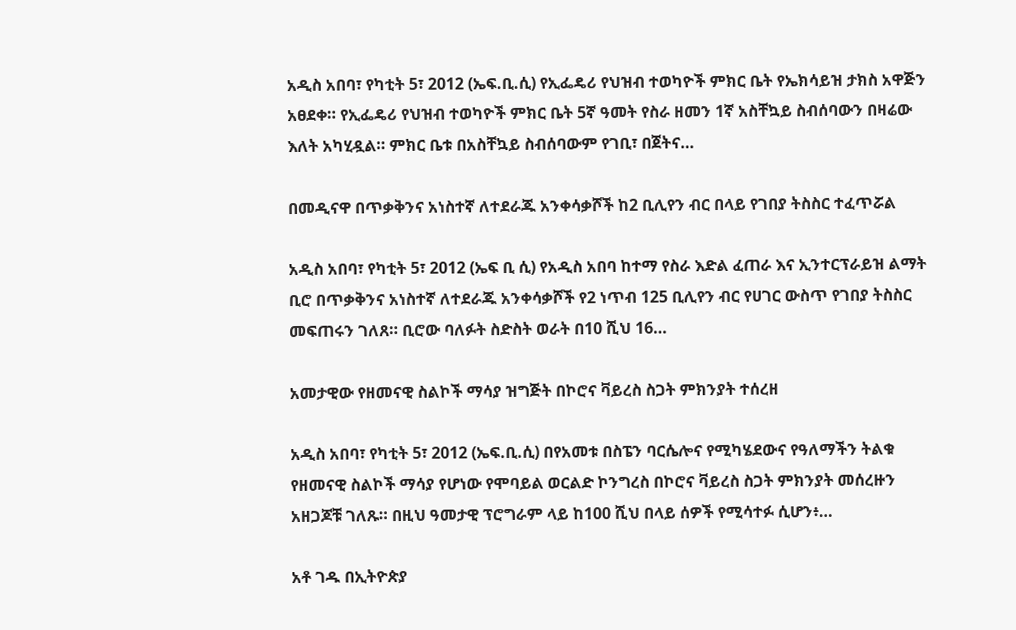አዲስ አበባ፣ የካቲት 5፣ 2012 (ኤፍ.ቢ.ሲ) የኢፌዴሪ የህዝብ ተወካዮች ምክር ቤት የኤክሳይዝ ታክስ አዋጅን አፀደቀ። የኢፌዴሪ የህዝብ ተወካዮች ምክር ቤት 5ኛ ዓመት የስራ ዘመን 1ኛ አስቸኳይ ስብሰባውን በዛሬው እለት አካሂዷል። ምክር ቤቱ በአስቸኳይ ስብሰባውም የገቢ፣ በጀትና…

በመዲናዋ በጥቃቅንና አነስተኛ ለተደራጁ አንቀሳቃሾች ከ2 ቢሊየን ብር በላይ የገበያ ትስስር ተፈጥሯል

አዲስ አበባ፣ የካቲት 5፣ 2012 (ኤፍ ቢ ሲ) የአዲስ አበባ ከተማ የስራ እድል ፈጠራ እና ኢንተርፕራይዝ ልማት ቢሮ በጥቃቅንና አነስተኛ ለተደራጁ አንቀሳቃሾች የ2 ነጥብ 125 ቢሊየን ብር የሀገር ውስጥ የገበያ ትስስር መፍጠሩን ገለጸ። ቢሮው ባለፉት ስድስት ወራት በ10 ሺህ 16…

አመታዊው የዘመናዊ ስልኮች ማሳያ ዝግጅት በኮሮና ቫይረስ ስጋት ምክንያት ተሰረዘ

አዲስ አበባ፣ የካቲት 5፣ 2012 (ኤፍ.ቢ.ሲ) በየአመቱ በስፔን ባርሴሎና የሚካሄደውና የዓለማችን ትልቁ የዘመናዊ ስልኮች ማሳያ የሆነው የሞባይል ወርልድ ኮንግረስ በኮሮና ቫይረስ ስጋት ምክንያት መሰረዙን አዘጋጆቹ ገለጹ። በዚህ ዓመታዊ ፕሮግራም ላይ ከ100 ሺህ በላይ ሰዎች የሚሳተፉ ሲሆን፥…

አቶ ገዱ በኢትዮጵያ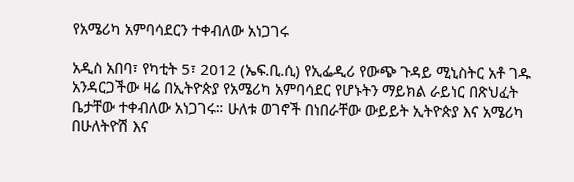የአሜሪካ አምባሳደርን ተቀብለው አነጋገሩ

አዲስ አበባ፣ የካቲት 5፣ 2012 (ኤፍ.ቢ.ሲ) የኢፌዲሪ የውጭ ጉዳይ ሚኒስትር አቶ ገዱ አንዳርጋችው ዛሬ በኢትዮጵያ የአሜሪካ አምባሳደር የሆኑትን ማይክል ራይነር በጽህፈት ቤታቸው ተቀብለው አነጋገሩ። ሁለቱ ወገኖች በነበራቸው ውይይት ኢትዮጵያ እና አሜሪካ በሁለትዮሽ እና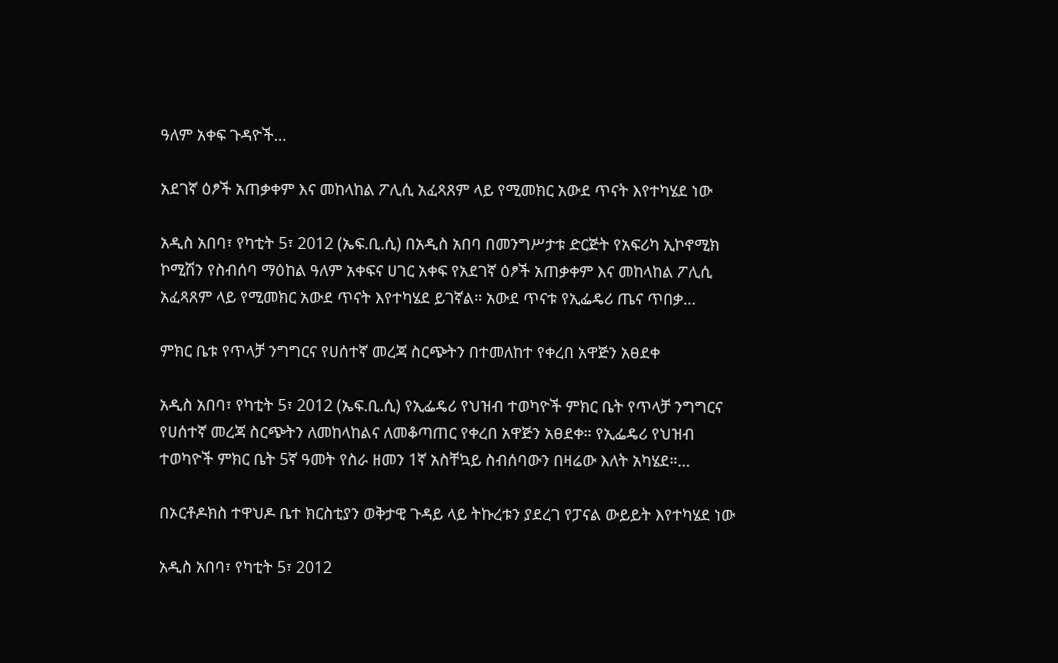ዓለም አቀፍ ጉዳዮች…

አደገኛ ዕፆች አጠቃቀም እና መከላከል ፖሊሲ አፈጻጸም ላይ የሚመክር አውደ ጥናት እየተካሄደ ነው

አዲስ አበባ፣ የካቲት 5፣ 2012 (ኤፍ.ቢ.ሲ) በአዲስ አበባ በመንግሥታቱ ድርጅት የአፍሪካ ኢኮኖሚክ ኮሚሽን የስብሰባ ማዕከል ዓለም አቀፍና ሀገር አቀፍ የአደገኛ ዕፆች አጠቃቀም እና መከላከል ፖሊሲ አፈጻጸም ላይ የሚመክር አውደ ጥናት እየተካሄደ ይገኛል። አውደ ጥናቱ የኢፌዴሪ ጤና ጥበቃ…

ምክር ቤቱ የጥላቻ ንግግርና የሀሰተኛ መረጃ ስርጭትን በተመለከተ የቀረበ አዋጅን አፀደቀ

አዲስ አበባ፣ የካቲት 5፣ 2012 (ኤፍ.ቢ.ሲ) የኢፌዴሪ የህዝብ ተወካዮች ምክር ቤት የጥላቻ ንግግርና የሀሰተኛ መረጃ ስርጭትን ለመከላከልና ለመቆጣጠር የቀረበ አዋጅን አፀደቀ። የኢፌዴሪ የህዝብ ተወካዮች ምክር ቤት 5ኛ ዓመት የስራ ዘመን 1ኛ አስቸኳይ ስብሰባውን በዛሬው እለት አካሄደ።…

በኦርቶዶክስ ተዋህዶ ቤተ ክርስቲያን ወቅታዊ ጉዳይ ላይ ትኩረቱን ያደረገ የፓናል ውይይት እየተካሄደ ነው

አዲስ አበባ፣ የካቲት 5፣ 2012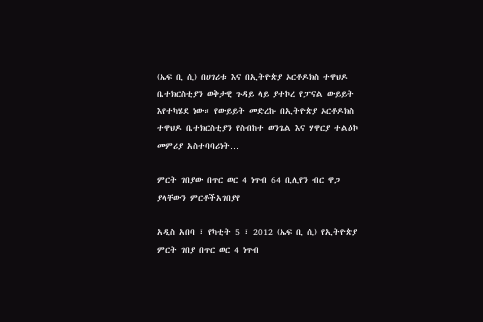(ኤፍ ቢ ሲ) በሀገሪቱ እና በኢትዮጵያ ኦርቶዶክስ ተዋህዶ ቤተክርስቲያን ወቅታዊ ጉዳይ ላይ ያተኮረ የፓናል ውይይት እየተካሄደ ነው። የውይይት መድረኩ በኢትዮጵያ ኦርቶዶክስ ተዋህዶ ቤተክርስቲያን የስብከተ ወንጌል እና ሃዋርያ ተልዕኮ መምሪያ አስተባባሪነት…

ምርት ገበያው በጥር ወር 4 ነጥብ 64 ቢሊየን ብር ዋጋ ያላቸውን ምርቶችአገበያየ

አዲስ አበባ ፣ የካቲት 5 ፣ 2012 (ኤፍ ቢ ሲ) የኢትዮጵያ ምርት ገበያ በጥር ወር 4 ነጥብ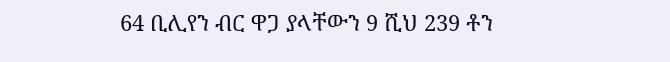64 ቢሊየን ብር ዋጋ ያላቸውን 9 ሺህ 239 ቶን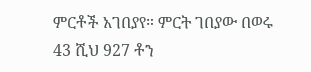ምርቶች አገበያየ። ምርት ገበያው በወሩ 43 ሺህ 927 ቶን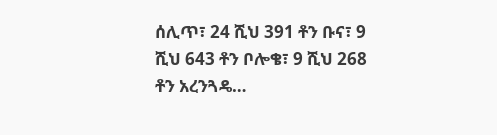ሰሊጥ፣ 24 ሺህ 391 ቶን ቡና፣ 9 ሺህ 643 ቶን ቦሎቄ፣ 9 ሺህ 268 ቶን አረንጓዴ…